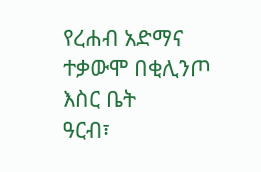የረሐብ አድማና ተቃውሞ በቂሊንጦ እስር ቤት
ዓርብ፣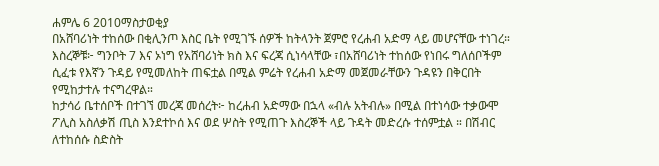ሐምሌ 6 2010ማስታወቂያ
በአሸባሪነት ተከሰው በቂሊንጦ እስር ቤት የሚገኙ ሰዎች ከትላንት ጀምሮ የረሐብ አድማ ላይ መሆናቸው ተነገረ። እስረኞቹ፦ ግንቦት 7 እና ኦነግ የአሸባሪነት ክስ እና ፍረጃ ሲነሳላቸው ፣በአሸባሪነት ተከሰው የነበሩ ግለሰቦችም ሲፈቱ የእኛን ጉዳይ የሚመለከት ጠፍቷል በሚል ምሬት የረሐብ አድማ መጀመራቸውን ጉዳዩን በቅርበት የሚከታተሉ ተናግረዋል።
ከታሳሪ ቤተሰቦች በተገኘ መረጃ መሰረት፦ ከረሐብ አድማው በኋላ «ብሉ አትብሉ» በሚል በተነሳው ተቃውሞ ፖሊስ አስለቃሽ ጢስ እንደተኮሰ እና ወደ ሦስት የሚጠጉ እስረኞች ላይ ጉዳት መድረሱ ተሰምቷል ። በሽብር ለተከሰሱ ስድስት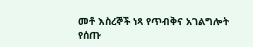መቶ እስረኞች ነጻ የጥብቅና አገልግሎት የሰጡ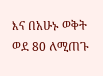እና በአሁኑ ወቅት ወደ 80 ለሚጠጉ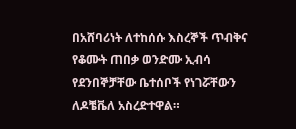በአሸባሪነት ለተከሰሱ እስረኞች ጥብቅና የቆሙት ጠበቃ ወንድሙ ኢብሳ የደንበኞቻቸው ቤተሰቦች የነገሯቸውን ለዶቼቬለ አስረድተዋል።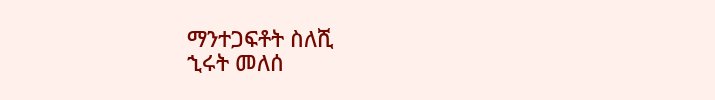ማንተጋፍቶት ስለሺ
ኂሩት መለሰ